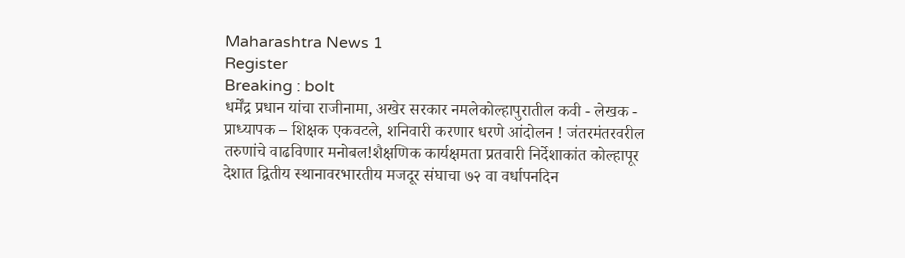Maharashtra News 1
Register
Breaking : bolt
धर्मेंद्र प्रधान यांचा राजीनामा, अखेर सरकार नमलेकोल्हापुरातील कवी - लेखक - प्राध्यापक – शिक्षक एकवटले, शनिवारी करणार धरणे आंदोलन ! जंतरमंतरवरील तरुणांचे वाढविणार मनोबल!शैक्षणिक कार्यक्षमता प्रतवारी निर्देशाकांत कोल्हापूर देशात द्वितीय स्थानावरभारतीय मजदूर संघाचा ७२ वा वर्धापनदिन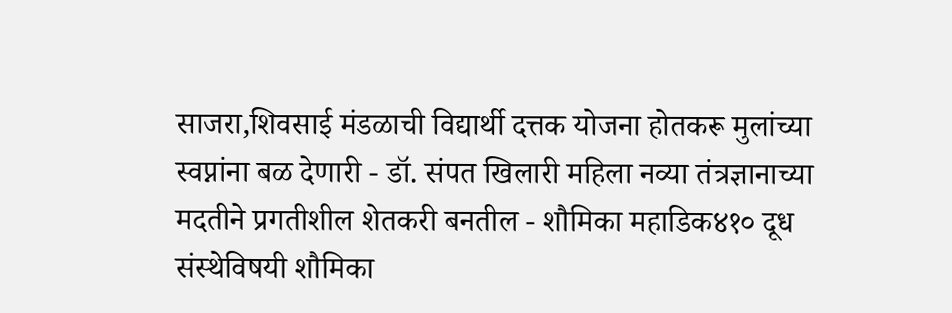साजरा,शिवसाई मंडळाची विद्यार्थी दत्तक योजना होतकरू मुलांच्या स्वप्नांना बळ देणारी - डॉ. संपत खिलारी महिला नव्या तंत्रज्ञानाच्या मदतीने प्रगतीशील शेतकरी बनतील - शौमिका महाडिक४१० दूध संस्थेविषयी शौमिका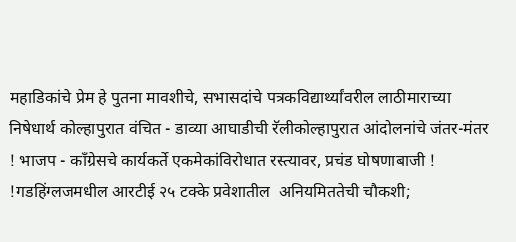महाडिकांचे प्रेम हे पुतना मावशीचे, सभासदांचे पत्रकविद्यार्थ्यांवरील लाठीमाराच्या निषेधार्थ कोल्हापुरात वंचित - डाव्या आघाडीची रॅलीकोल्हापुरात आंदोलनांचे जंतर-मंतर ! भाजप - काँग्रेसचे कार्यकर्ते एकमेकांविरोधात रस्त्यावर, प्रचंड घोषणाबाजी ! !गडहिंग्लजमधील आरटीई २५ टक्के प्रवेशातील  अनियमिततेची चौकशी;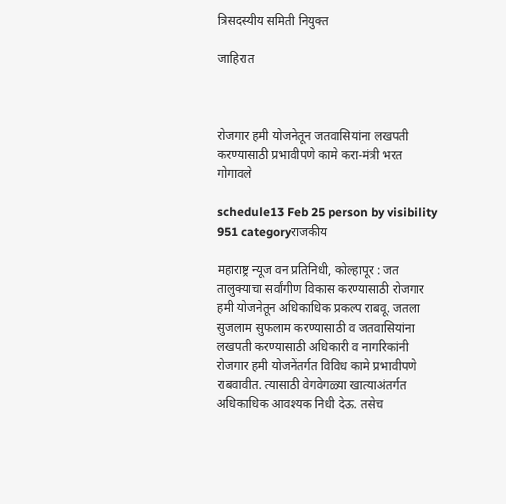त्रिसदस्यीय समिती नियुक्त

जाहिरात



रोजगार हमी योजनेतून जतवासियांना लखपती करण्यासाठी प्रभावीपणे कामे करा-मंत्री भरत गोगावले

schedule13 Feb 25 person by visibility 951 categoryराजकीय

महाराष्ट्र न्यूज वन प्रतिनिधी, कोल्हापूर : जत तालुक्याचा सर्वांगीण विकास करण्यासाठी रोजगार हमी योजनेतून अधिकाधिक प्रकल्प राबवू. जतला सुजलाम सुफलाम करण्यासाठी व जतवासियांना लखपती करण्यासाठी अधिकारी व नागरिकांनी रोजगार हमी योजनेंतर्गत विविध कामे प्रभावीपणे राबवावीत. त्यासाठी वेगवेगळ्या खात्याअंतर्गत अधिकाधिक आवश्यक निधी देऊ. तसेच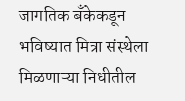जागतिक बँकेकडून भविष्यात मित्रा संस्थेला मिळणाऱ्या निधीतील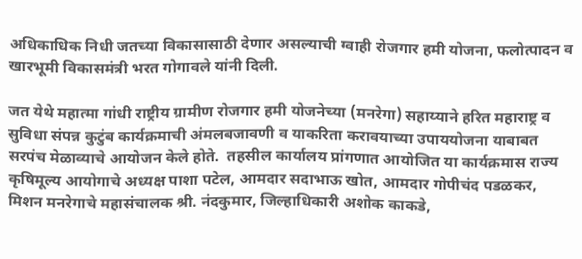अधिकाधिक निधी जतच्या विकासासाठी देणार असल्याची ग्वाही रोजगार हमी योजना, फलोत्पादन व खारभूमी विकासमंत्री भरत गोगावले यांनी दिली.

जत येथे महात्मा गांधी राष्ट्रीय ग्रामीण रोजगार हमी योजनेच्या (मनरेगा) सहाय्याने हरित महाराष्ट्र व सुविधा संपन्न कुटुंब कार्यक्रमाची अंमलबजावणी व याकरिता करावयाच्या उपाययोजना याबाबत सरपंच मेळाव्याचे आयोजन केले होते.  तहसील कार्यालय प्रांगणात आयोजित या कार्यक्रमास राज्य कृषिमूल्य आयोगाचे अध्यक्ष पाशा पटेल, आमदार सदाभाऊ खोत, आमदार गोपीचंद पडळकर, मिशन मनरेगाचे महासंचालक श्री. नंदकुमार, जिल्हाधिकारी अशोक काकडे,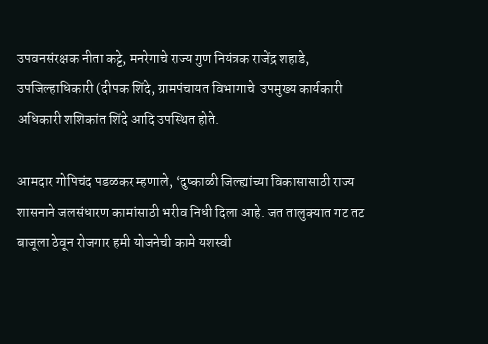उपवनसंरक्षक नीता कट्टे, मनरेगाचे राज्य गुण नियंत्रक राजेंद्र शहाडे, उपजिल्हाधिकारी (दीपक शिंदे, ग्रामपंचायत विभागाचे  उपमुख्य कार्यकारी अधिकारी शशिकांत शिंदे आदि उपस्थित होते.

आमदार गोपिचंद पडळकर म्हणाले, ‘दुष्काळी जिल्ह्यांच्या विकासासाठी राज्य शासनाने जलसंधारण कामांसाठी भरीव निधी दिला आहे. जत तालुक्यात गट तट बाजूला ठेवून रोजगार हमी योजनेची कामे यशस्वी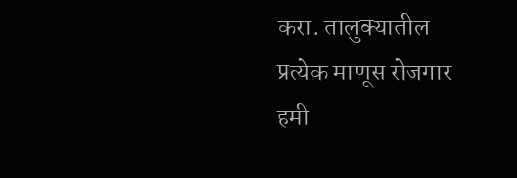करा. तालुक्यातील प्रत्येक माणूस रोजगार हमी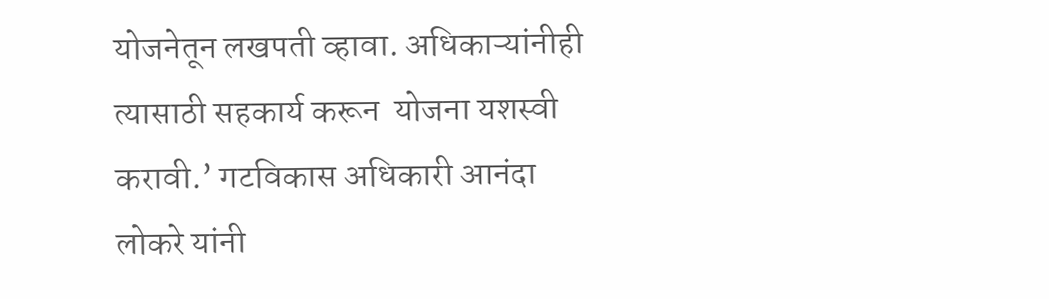योजनेतून लखपती व्हावा. अधिकाऱ्यांनीही त्यासाठी सहकार्य करून  योजना यशस्वी करावी.’ गटविकास अधिकारी आनंदा लोकरे यांनी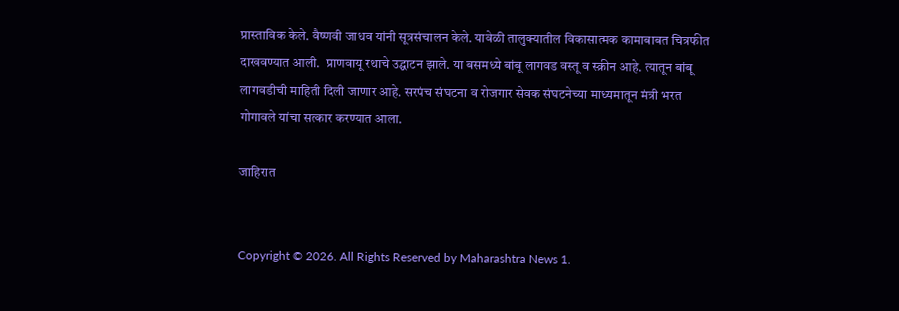प्रास्ताविक केले. वैष्णवी जाधव यांनी सूत्रसंचालन केले. यावेळी तालुक्यातील विकासात्मक कामाबाबत चित्रफीत दाखवण्यात आली.  प्राणवायू रथाचे उद्घाटन झाले. या बसमध्ये बांबू लागवड वस्तू व स्क्रीन आहे. त्यातून बांबू लागवडीची माहिती दिली जाणार आहे. सरपंच संघटना व रोजगार सेवक संघटनेच्या माध्यमातून मंत्री भरत गोगावले यांचा सत्कार करण्यात आला.

जाहिरात


Copyright © 2026. All Rights Reserved by Maharashtra News 1.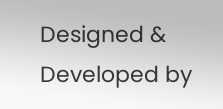Designed & Developed by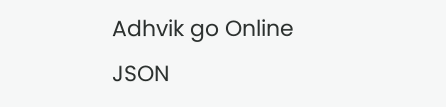Adhvik go Online
JSON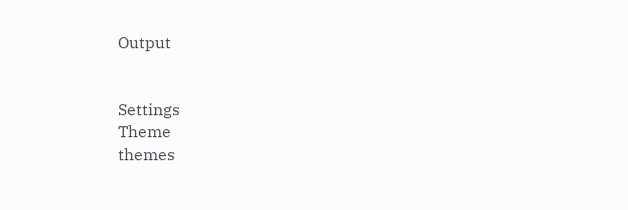Output


Settings
Theme
themes